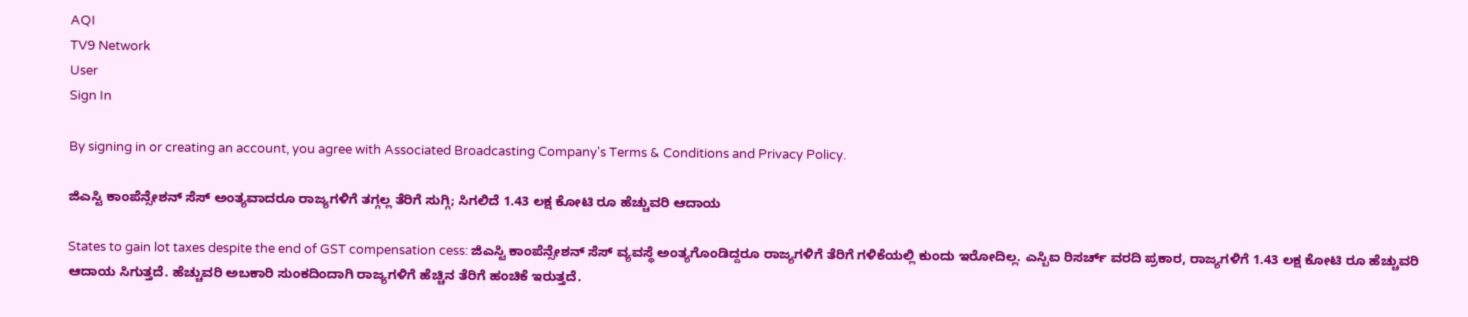AQI
TV9 Network
User
Sign In

By signing in or creating an account, you agree with Associated Broadcasting Company's Terms & Conditions and Privacy Policy.

ಜಿಎಸ್ಟಿ ಕಾಂಪೆನ್ಸೇಶನ್ ಸೆಸ್ ಅಂತ್ಯವಾದರೂ ರಾಜ್ಯಗಳಿಗೆ ತಗ್ಗಲ್ಲ ತೆರಿಗೆ ಸುಗ್ಗಿ; ಸಿಗಲಿದೆ 1.43 ಲಕ್ಷ ಕೋಟಿ ರೂ ಹೆಚ್ಚುವರಿ ಆದಾಯ

States to gain lot taxes despite the end of GST compensation cess: ಜಿಎಸ್ಟಿ ಕಾಂಪೆನ್ಸೇಶನ್ ಸೆಸ್ ವ್ಯವಸ್ಥೆ ಅಂತ್ಯಗೊಂಡಿದ್ದರೂ ರಾಜ್ಯಗಳಿಗೆ ತೆರಿಗೆ ಗಳಿಕೆಯಲ್ಲಿ ಕುಂದು ಇರೋದಿಲ್ಲ. ಎಸ್ಬಿಐ ರಿಸರ್ಚ್ ವರದಿ ಪ್ರಕಾರ, ರಾಜ್ಯಗಳಿಗೆ 1.43 ಲಕ್ಷ ಕೋಟಿ ರೂ ಹೆಚ್ಚುವರಿ ಆದಾಯ ಸಿಗುತ್ತದೆ. ಹೆಚ್ಚುವರಿ ಅಬಕಾರಿ ಸುಂಕದಿಂದಾಗಿ ರಾಜ್ಯಗಳಿಗೆ ಹೆಚ್ಚಿನ ತೆರಿಗೆ ಹಂಚಿಕೆ ಇರುತ್ತದೆ.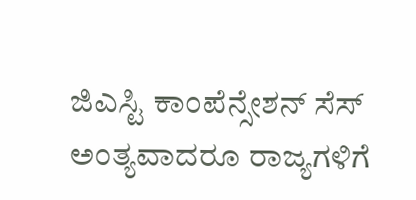ಜಿಎಸ್ಟಿ ಕಾಂಪೆನ್ಸೇಶನ್ ಸೆಸ್ ಅಂತ್ಯವಾದರೂ ರಾಜ್ಯಗಳಿಗೆ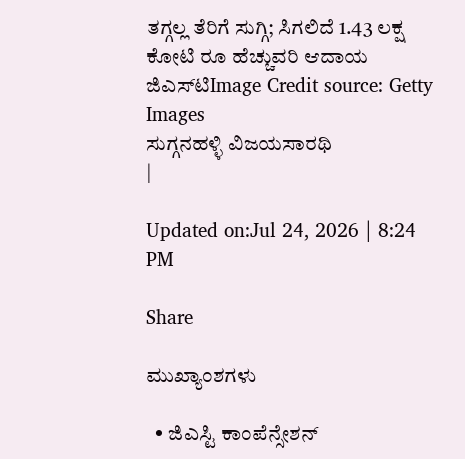ತಗ್ಗಲ್ಲ ತೆರಿಗೆ ಸುಗ್ಗಿ; ಸಿಗಲಿದೆ 1.43 ಲಕ್ಷ ಕೋಟಿ ರೂ ಹೆಚ್ಚುವರಿ ಆದಾಯ
ಜಿಎಸ್‌ಟಿImage Credit source: Getty Images
ಸುಗ್ಗನಹಳ್ಳಿ ವಿಜಯಸಾರಥಿ
|

Updated on:Jul 24, 2026 | 8:24 PM

Share

ಮುಖ್ಯಾಂಶಗಳು

  • ಜಿಎಸ್ಟಿ ಕಾಂಪೆನ್ಸೇಶನ್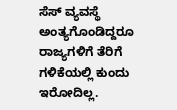ಸೆಸ್ ವ್ಯವಸ್ಥೆ ಅಂತ್ಯಗೊಂಡಿದ್ದರೂ ರಾಜ್ಯಗಳಿಗೆ ತೆರಿಗೆ ಗಳಿಕೆಯಲ್ಲಿ ಕುಂದು ಇರೋದಿಲ್ಲ.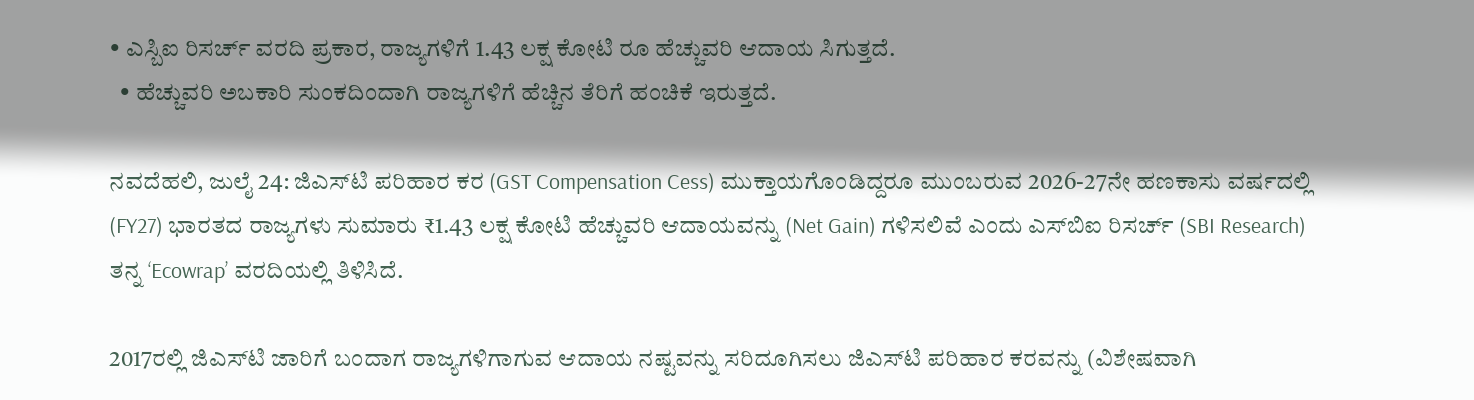• ಎಸ್ಬಿಐ ರಿಸರ್ಚ್ ವರದಿ ಪ್ರಕಾರ, ರಾಜ್ಯಗಳಿಗೆ 1.43 ಲಕ್ಷ ಕೋಟಿ ರೂ ಹೆಚ್ಚುವರಿ ಆದಾಯ ಸಿಗುತ್ತದೆ.
  • ಹೆಚ್ಚುವರಿ ಅಬಕಾರಿ ಸುಂಕದಿಂದಾಗಿ ರಾಜ್ಯಗಳಿಗೆ ಹೆಚ್ಚಿನ ತೆರಿಗೆ ಹಂಚಿಕೆ ಇರುತ್ತದೆ.

ನವದೆಹಲಿ, ಜುಲೈ 24: ಜಿಎಸ್‌ಟಿ ಪರಿಹಾರ ಕರ (GST Compensation Cess) ಮುಕ್ತಾಯಗೊಂಡಿದ್ದರೂ ಮುಂಬರುವ 2026-27ನೇ ಹಣಕಾಸು ವರ್ಷದಲ್ಲಿ (FY27) ಭಾರತದ ರಾಜ್ಯಗಳು ಸುಮಾರು ₹1.43 ಲಕ್ಷ ಕೋಟಿ ಹೆಚ್ಚುವರಿ ಆದಾಯವನ್ನು (Net Gain) ಗಳಿಸಲಿವೆ ಎಂದು ಎಸ್‌ಬಿಐ ರಿಸರ್ಚ್ (SBI Research) ತನ್ನ ‘Ecowrap’ ವರದಿಯಲ್ಲಿ ತಿಳಿಸಿದೆ.

2017ರಲ್ಲಿ ಜಿಎಸ್‌ಟಿ ಜಾರಿಗೆ ಬಂದಾಗ ರಾಜ್ಯಗಳಿಗಾಗುವ ಆದಾಯ ನಷ್ಟವನ್ನು ಸರಿದೂಗಿಸಲು ಜಿಎಸ್‌ಟಿ ಪರಿಹಾರ ಕರವನ್ನು (ವಿಶೇಷವಾಗಿ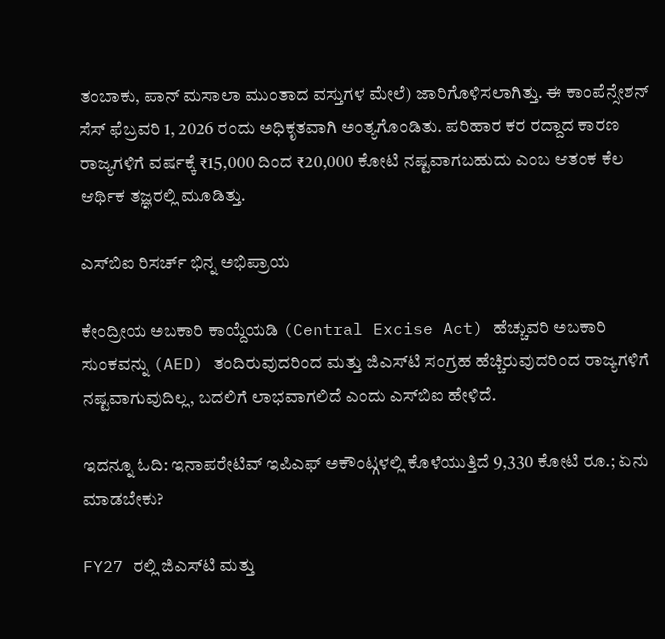ತಂಬಾಕು, ಪಾನ್ ಮಸಾಲಾ ಮುಂತಾದ ವಸ್ತುಗಳ ಮೇಲೆ) ಜಾರಿಗೊಳಿಸಲಾಗಿತ್ತು. ಈ ಕಾಂಪೆನ್ಸೇಶನ್ ಸೆಸ್ ಫೆಬ್ರವರಿ 1, 2026 ರಂದು ಅಧಿಕೃತವಾಗಿ ಅಂತ್ಯಗೊಂಡಿತು. ಪರಿಹಾರ ಕರ ರದ್ದಾದ ಕಾರಣ ರಾಜ್ಯಗಳಿಗೆ ವರ್ಷಕ್ಕೆ ₹15,000 ದಿಂದ ₹20,000 ಕೋಟಿ ನಷ್ಟವಾಗಬಹುದು ಎಂಬ ಆತಂಕ ಕೆಲ ಆರ್ಥಿಕ ತಜ್ಞರಲ್ಲಿ ಮೂಡಿತ್ತು.

ಎಸ್‌ಬಿಐ ರಿಸರ್ಚ್ ಭಿನ್ನ ಅಭಿಪ್ರಾಯ

ಕೇಂದ್ರೀಯ ಅಬಕಾರಿ ಕಾಯ್ದೆಯಡಿ (Central Excise Act) ಹೆಚ್ಚುವರಿ ಅಬಕಾರಿ ಸುಂಕವನ್ನು (AED) ತಂದಿರುವುದರಿಂದ ಮತ್ತು ಜಿಎಸ್‌ಟಿ ಸಂಗ್ರಹ ಹೆಚ್ಚಿರುವುದರಿಂದ ರಾಜ್ಯಗಳಿಗೆ ನಷ್ಟವಾಗುವುದಿಲ್ಲ, ಬದಲಿಗೆ ಲಾಭವಾಗಲಿದೆ ಎಂದು ಎಸ್‌ಬಿಐ ಹೇಳಿದೆ.

ಇದನ್ನೂ ಓದಿ: ಇನಾಪರೇಟಿವ್ ಇಪಿಎಫ್ ಅಕೌಂಟ್ಗಳಲ್ಲಿ ಕೊಳೆಯುತ್ತಿದೆ 9,330 ಕೋಟಿ ರೂ.; ಏನು ಮಾಡಬೇಕು?

FY27 ರಲ್ಲಿ ಜಿಎಸ್‌ಟಿ ಮತ್ತು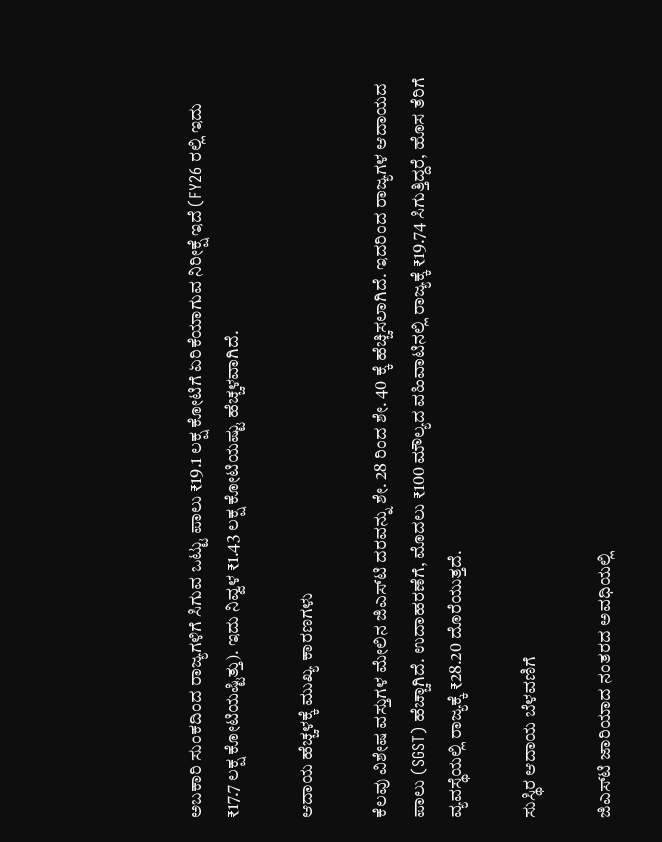ಅಬಕಾರಿ ಸುಂಕದಿಂದ ರಾಜ್ಯಗಳಿಗೆ ಸಿಗುವ ಒಟ್ಟು ಪಾಲು ₹19.1 ಲಕ್ಷ ಕೋಟಿಗೆ ಏರಿಕೆಯಾಗುವ ನಿರೀಕ್ಷೆ ಇದೆ (FY26 ರಲ್ಲಿ ಇದು ₹17.7 ಲಕ್ಷ ಕೋಟಿಯಷ್ಟಿತ್ತು). ಇದು ನಿವ್ವಳ ₹1.43 ಲಕ್ಷ ಕೋಟಿಯಷ್ಟು ಹೆಚ್ಚಳವಾಗಿದೆ.

ಆದಾಯ ಹೆಚ್ಚಳಕ್ಕೆ ಮುಖ್ಯ ಕಾರಣಗಳು

ಕೆಲವು ವಿಶೇಷ ವಸ್ತುಗಳ ಮೇಲಿನ ಜಿಎಸ್‌ಟಿ ದರವನ್ನು ಶೇ. 28 ರಿಂದ ಶೇ. 40 ಕ್ಕೆ ಹೆಚ್ಚಿಸಲಾಗಿದೆ. ಇದರಿಂದ ರಾಜ್ಯಗಳ ಆದಾಯದ ಪಾಲು (SGST) ಹೆಚ್ಚಾಗಿದೆ. ಉದಾಹರಣೆಗೆ, ಮೊದಲು ₹100 ಮೌಲ್ಯದ ವಹಿವಾಟಿನಲ್ಲಿ ರಾಜ್ಯಕ್ಕೆ ₹19.74 ಸಿಗುತ್ತಿದ್ದರೆ, ಹೊಸ ತೆರಿಗೆ ವ್ಯವಸ್ಥೆಯಲ್ಲಿ ರಾಜ್ಯಕ್ಕೆ ₹28.20 ದೊರೆಯುತ್ತದೆ.

ಸುಸ್ಥಿರ ಆದಾಯ ಬೆಳವಣಿಗೆ

ಜಿಎಸ್‌ಟಿ ಜಾರಿಯಾದ ನಂತರದ ಅವಧಿಯಲ್ಲಿ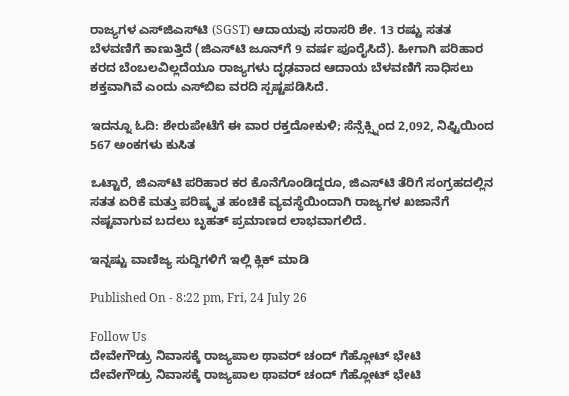ರಾಜ್ಯಗಳ ಎಸ್‌ಜಿಎಸ್‌ಟಿ (SGST) ಆದಾಯವು ಸರಾಸರಿ ಶೇ. 13 ರಷ್ಟು ಸತತ ಬೆಳವಣಿಗೆ ಕಾಣುತ್ತಿದೆ (ಜಿಎಸ್‌ಟಿ ಜೂನ್‌ಗೆ 9 ವರ್ಷ ಪೂರೈಸಿದೆ). ಹೀಗಾಗಿ ಪರಿಹಾರ ಕರದ ಬೆಂಬಲವಿಲ್ಲದೆಯೂ ರಾಜ್ಯಗಳು ದೃಢವಾದ ಆದಾಯ ಬೆಳವಣಿಗೆ ಸಾಧಿಸಲು ಶಕ್ತವಾಗಿವೆ ಎಂದು ಎಸ್‌ಬಿಐ ವರದಿ ಸ್ಪಷ್ಟಪಡಿಸಿದೆ.

ಇದನ್ನೂ ಓದಿ: ಶೇರುಪೇಟೆಗೆ ಈ ವಾರ ರಕ್ತದೋಕುಳಿ; ಸೆನ್ಸೆಕ್ಸ್ನಿಂದ 2,092, ನಿಫ್ಟಿಯಿಂದ 567 ಅಂಕಗಳು ಕುಸಿತ

ಒಟ್ಟಾರೆ, ಜಿಎಸ್‌ಟಿ ಪರಿಹಾರ ಕರ ಕೊನೆಗೊಂಡಿದ್ದರೂ, ಜಿಎಸ್‌ಟಿ ತೆರಿಗೆ ಸಂಗ್ರಹದಲ್ಲಿನ ಸತತ ಏರಿಕೆ ಮತ್ತು ಪರಿಷ್ಕೃತ ಹಂಚಿಕೆ ವ್ಯವಸ್ಥೆಯಿಂದಾಗಿ ರಾಜ್ಯಗಳ ಖಜಾನೆಗೆ ನಷ್ಟವಾಗುವ ಬದಲು ಬೃಹತ್ ಪ್ರಮಾಣದ ಲಾಭವಾಗಲಿದೆ.

ಇನ್ನಷ್ಟು ವಾಣಿಜ್ಯ ಸುದ್ದಿಗಳಿಗೆ ಇಲ್ಲಿ ಕ್ಲಿಕ್ ಮಾಡಿ

Published On - 8:22 pm, Fri, 24 July 26

Follow Us
ದೇವೇಗೌಡ್ರು ನಿವಾಸಕ್ಕೆ ರಾಜ್ಯಪಾಲ ಥಾವರ್ ಚಂದ್ ಗೆಹ್ಲೋಟ್ ಭೇಟಿ
ದೇವೇಗೌಡ್ರು ನಿವಾಸಕ್ಕೆ ರಾಜ್ಯಪಾಲ ಥಾವರ್ ಚಂದ್ ಗೆಹ್ಲೋಟ್ ಭೇಟಿ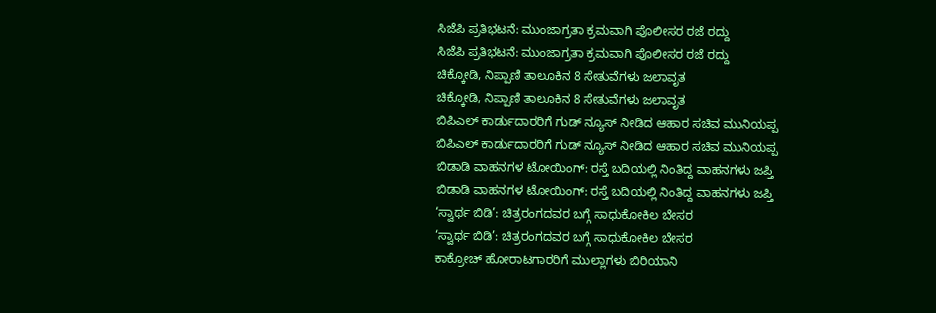ಸಿಜೆಪಿ ಪ್ರತಿಭಟನೆ: ಮುಂಜಾಗ್ರತಾ ಕ್ರಮವಾಗಿ ಪೊಲೀಸರ ರಜೆ ರದ್ದು
ಸಿಜೆಪಿ ಪ್ರತಿಭಟನೆ: ಮುಂಜಾಗ್ರತಾ ಕ್ರಮವಾಗಿ ಪೊಲೀಸರ ರಜೆ ರದ್ದು
ಚಿಕ್ಕೋಡಿ, ನಿಪ್ಪಾಣಿ ತಾಲೂಕಿನ 8 ಸೇತುವೆಗಳು ಜಲಾವೃತ
ಚಿಕ್ಕೋಡಿ, ನಿಪ್ಪಾಣಿ ತಾಲೂಕಿನ 8 ಸೇತುವೆಗಳು ಜಲಾವೃತ
ಬಿಪಿಎಲ್ ಕಾರ್ಡುದಾರರಿಗೆ ಗುಡ್ ನ್ಯೂಸ್ ನೀಡಿದ ಆಹಾರ ಸಚಿವ ಮುನಿಯಪ್ಪ
ಬಿಪಿಎಲ್ ಕಾರ್ಡುದಾರರಿಗೆ ಗುಡ್ ನ್ಯೂಸ್ ನೀಡಿದ ಆಹಾರ ಸಚಿವ ಮುನಿಯಪ್ಪ
ಬಿಡಾಡಿ ವಾಹನಗಳ ಟೋಯಿಂಗ್: ರಸ್ತೆ ಬದಿಯಲ್ಲಿ ನಿಂತಿದ್ದ ವಾಹನಗಳು ಜಪ್ತಿ
ಬಿಡಾಡಿ ವಾಹನಗಳ ಟೋಯಿಂಗ್: ರಸ್ತೆ ಬದಿಯಲ್ಲಿ ನಿಂತಿದ್ದ ವಾಹನಗಳು ಜಪ್ತಿ
‘ಸ್ವಾರ್ಥ ಬಿಡಿ’: ಚಿತ್ರರಂಗದವರ ಬಗ್ಗೆ ಸಾಧುಕೋಕಿಲ ಬೇಸರ
‘ಸ್ವಾರ್ಥ ಬಿಡಿ’: ಚಿತ್ರರಂಗದವರ ಬಗ್ಗೆ ಸಾಧುಕೋಕಿಲ ಬೇಸರ
ಕಾಕ್ರೋಚ್ ಹೋರಾಟಗಾರರಿಗೆ ಮುಲ್ಲಾಗಳು ಬಿರಿಯಾನಿ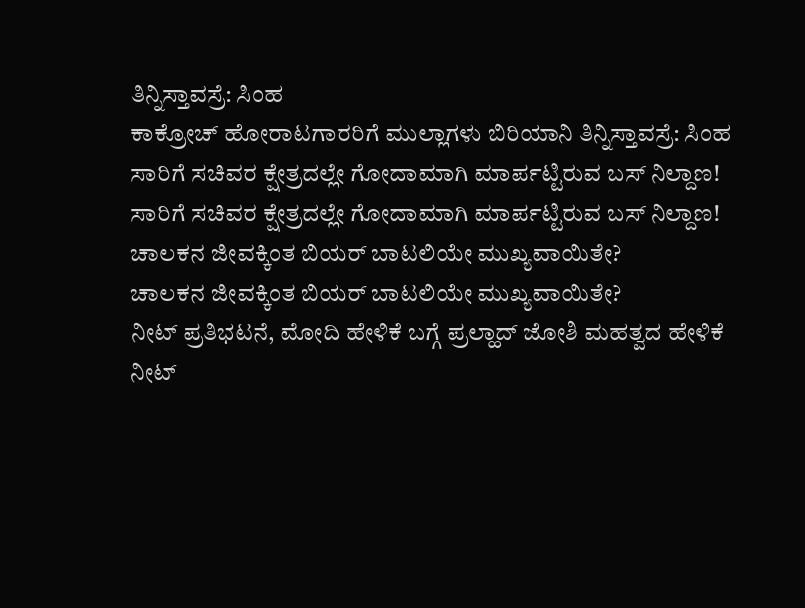ತಿನ್ನಿಸ್ತಾವಸ್ರೆ: ಸಿಂಹ
ಕಾಕ್ರೋಚ್ ಹೋರಾಟಗಾರರಿಗೆ ಮುಲ್ಲಾಗಳು ಬಿರಿಯಾನಿ ತಿನ್ನಿಸ್ತಾವಸ್ರೆ: ಸಿಂಹ
ಸಾರಿಗೆ ಸಚಿವರ ಕ್ಷೇತ್ರದಲ್ಲೇ ಗೋದಾಮಾಗಿ ಮಾರ್ಪಟ್ಟಿರುವ ಬಸ್ ನಿಲ್ದಾಣ!
ಸಾರಿಗೆ ಸಚಿವರ ಕ್ಷೇತ್ರದಲ್ಲೇ ಗೋದಾಮಾಗಿ ಮಾರ್ಪಟ್ಟಿರುವ ಬಸ್ ನಿಲ್ದಾಣ!
ಚಾಲಕನ ಜೀವಕ್ಕಿಂತ ಬಿಯರ್ ಬಾಟಲಿಯೇ ಮುಖ್ಯವಾಯಿತೇ?
ಚಾಲಕನ ಜೀವಕ್ಕಿಂತ ಬಿಯರ್ ಬಾಟಲಿಯೇ ಮುಖ್ಯವಾಯಿತೇ?
ನೀಟ್ ಪ್ರತಿಭಟನೆ, ಮೋದಿ ಹೇಳಿಕೆ ಬಗ್ಗೆ ಪ್ರಲ್ಹಾದ್ ಜೋಶಿ ಮಹತ್ವದ ಹೇಳಿಕೆ
ನೀಟ್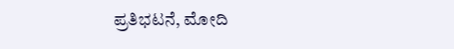ಪ್ರತಿಭಟನೆ, ಮೋದಿ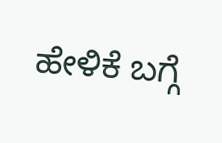ಹೇಳಿಕೆ ಬಗ್ಗೆ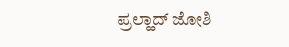ಪ್ರಲ್ಹಾದ್ ಜೋಶಿ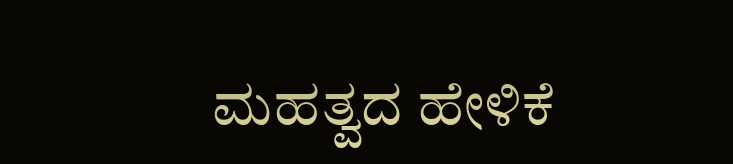ಮಹತ್ವದ ಹೇಳಿಕೆ